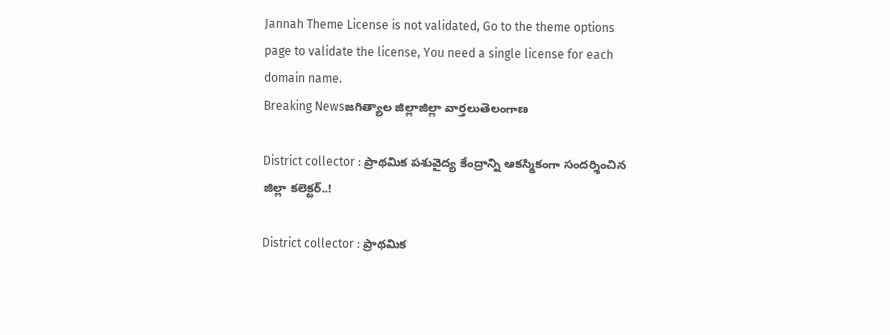Jannah Theme License is not validated, Go to the theme options page to validate the license, You need a single license for each domain name.
Breaking Newsజగిత్యాల జిల్లాజిల్లా వార్తలుతెలంగాణ

District collector : ప్రాథమిక పశువైద్య కేంద్రాన్ని ఆకస్మికంగా సందర్శించిన జిల్లా కలెక్టర్..!

District collector : ప్రాథమిక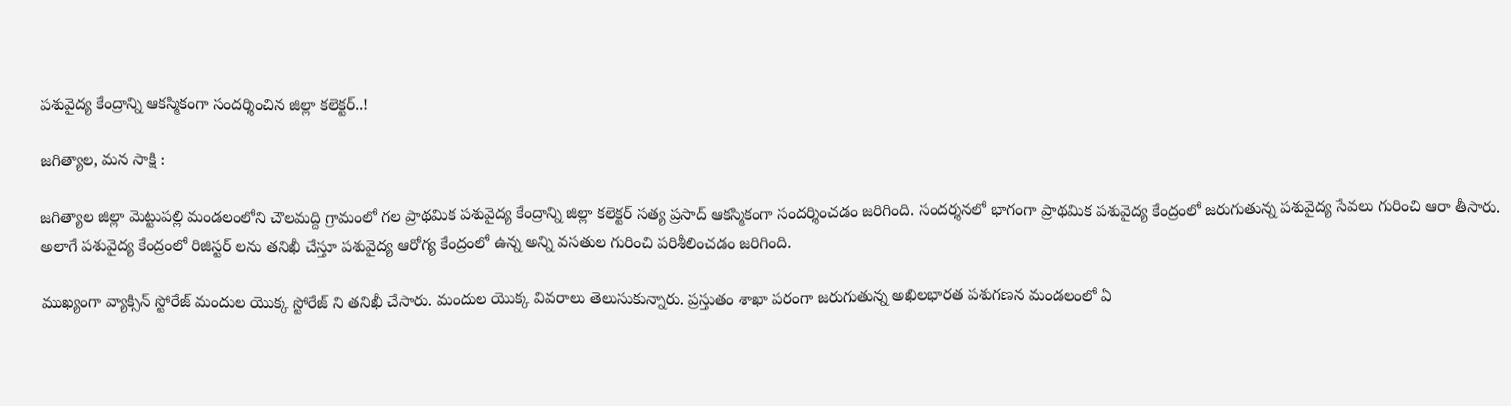పశువైద్య కేంద్రాన్ని ఆకస్మికంగా సందర్శించిన జిల్లా కలెక్టర్..!

జగిత్యాల, మన సాక్షి :

జగిత్యాల జిల్లా మెట్టుపల్లి మండలంలోని చౌలమద్ది గ్రామంలో గల ప్రాథమిక పశువైద్య కేంద్రాన్ని జిల్లా కలెక్టర్ సత్య ప్రసాద్ ఆకస్మికంగా సందర్శించడం జరిగింది. సందర్శనలో భాగంగా ప్రాథమిక పశువైద్య కేంద్రంలో జరుగుతున్న పశువైద్య సేవలు గురించి ఆరా తీసారు. అలాగే పశువైద్య కేంద్రంలో రిజిస్టర్ లను తనిఖీ చేస్తూ పశువైద్య ఆరోగ్య కేంద్రంలో ఉన్న అన్ని వసతుల గురించి పరిశీలించడం జరిగింది.

ముఖ్యంగా వ్యాక్సిన్ స్టోరేజ్ మందుల యొక్క స్టోరేజ్ ని తనిఖీ చేసారు. మందుల యొక్క వివరాలు తెలుసుకున్నారు. ప్రస్తుతం శాఖా పరంగా జరుగుతున్న అఖిలభారత పశుగణన మండలంలో ఏ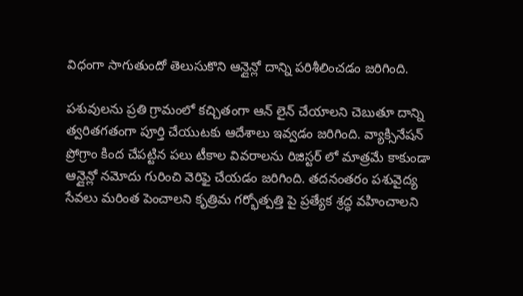విధంగా సాగుతుందో తెలుసుకొని ఆన్లైన్లో దాన్ని పరిశీలించడం జరిగింది.

పశువులను ప్రతి గ్రామంలో కచ్చితంగా ఆన్ లైన్ చేయాలని చెబుతూ దాన్ని త్వరితగతంగా పూర్తి చేయుటకు ఆదేశాలు ఇవ్వడం జరిగింది. వ్యాక్సినేషన్ ప్రోగ్రాం కింద చేపట్టిన పలు టీకాల వివరాలను రిజిస్టర్ లో మాత్రమే కాకుండా ఆన్లైన్లో నమోదు గురించి వెరిఫై చేయడం జరిగింది. తదనంతరం పశువైద్య సేవలు మరింత పెంచాలని కృత్రిమ గర్భోత్పత్తి పై ప్రత్యేక శ్రద్ధ వహించాలని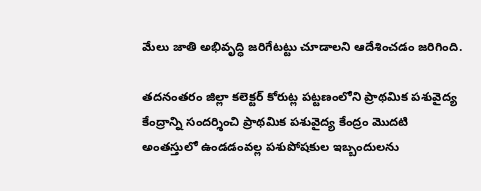మేలు జాతి అభివృద్ధి జరిగేటట్టు చూడాలని ఆదేశించడం జరిగింది.

తదనంతరం జిల్లా కలెక్టర్ కోరుట్ల పట్టణంలోని ప్రాథమిక పశువైద్య కేంద్రాన్ని సందర్శించి ప్రాథమిక పశువైద్య కేంద్రం మొదటి అంతస్తులో ఉండడంవల్ల పశుపోషకుల ఇబ్బందులను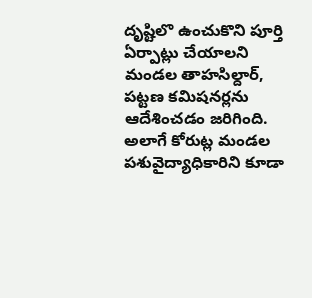దృష్టిలొ ఉంచుకొని పూర్తి ఏర్పాట్లు చేయాలని మండల తాహసిల్దార్, పట్టణ కమిషనర్లను ఆదేశించడం జరిగింది. అలాగే కోరుట్ల మండల పశువైద్యాధికారిని కూడా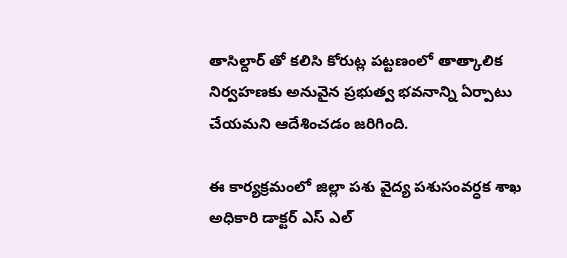తాసిల్దార్ తో కలిసి కోరుట్ల పట్టణంలో తాత్కాలిక నిర్వహణకు అనువైన ప్రభుత్వ భవనాన్ని ఏర్పాటు చేయమని ఆదేశించడం జరిగింది.

ఈ కార్యక్రమంలో జిల్లా పశు వైద్య పశుసంవర్ధక శాఖ అధికారి డాక్టర్ ఎస్ ఎల్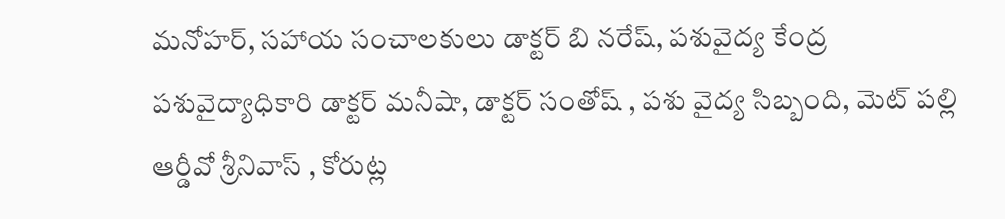మనోహర్, సహాయ సంచాలకులు డాక్టర్ బి నరేష్, పశువైద్య కేంద్ర పశువైద్యాధికారి డాక్టర్ మనీషా, డాక్టర్ సంతోష్ , పశు వైద్య సిబ్బంది, మెట్ పల్లి ఆర్డీవో శ్రీనివాస్ , కోరుట్ల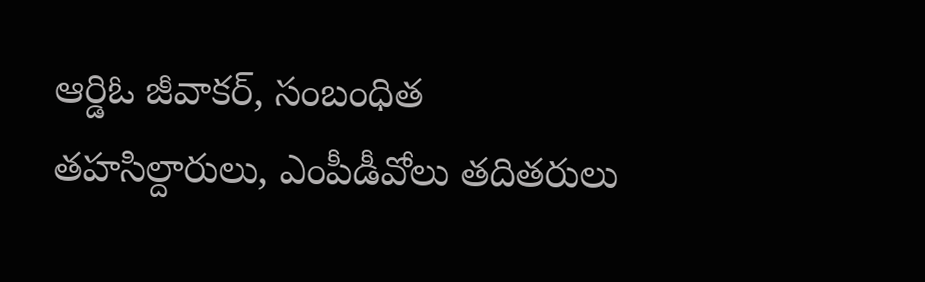ఆర్డిఓ జీవాకర్, సంబంధిత తహసిల్దారులు, ఎంపీడీవోలు తదితరులు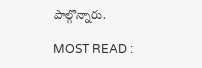పాల్గొన్నారు.

MOST READ :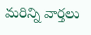మరిన్ని వార్తలు